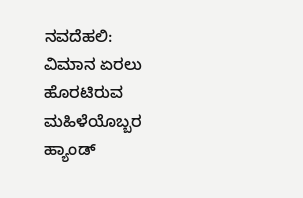ನವದೆಹಲಿ: ವಿಮಾನ ಏರಲು ಹೊರಟಿರುವ ಮಹಿಳೆಯೊಬ್ಬರ ಹ್ಯಾಂಡ್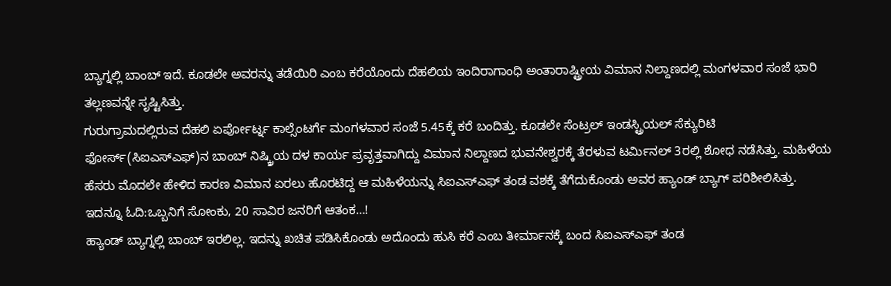ಬ್ಯಾಗ್ನಲ್ಲಿ ಬಾಂಬ್ ಇದೆ. ಕೂಡಲೇ ಅವರನ್ನು ತಡೆಯಿರಿ ಎಂಬ ಕರೆಯೊಂದು ದೆಹಲಿಯ ಇಂದಿರಾಗಾಂಧಿ ಅಂತಾರಾಷ್ಟ್ರೀಯ ವಿಮಾನ ನಿಲ್ದಾಣದಲ್ಲಿ ಮಂಗಳವಾರ ಸಂಜೆ ಭಾರಿ ತಲ್ಲಣವನ್ನೇ ಸೃಷ್ಟಿಸಿತ್ತು.
ಗುರುಗ್ರಾಮದಲ್ಲಿರುವ ದೆಹಲಿ ಏರ್ಪೋರ್ಟ್ನ ಕಾಲ್ಸೆಂಟರ್ಗೆ ಮಂಗಳವಾರ ಸಂಜೆ 5.45ಕ್ಕೆ ಕರೆ ಬಂದಿತ್ತು. ಕೂಡಲೇ ಸೆಂಟ್ರಲ್ ಇಂಡಸ್ಟ್ರಿಯಲ್ ಸೆಕ್ಯುರಿಟಿ ಫೋರ್ಸ್(ಸಿಐಎಸ್ಎಫ್)ನ ಬಾಂಬ್ ನಿಷ್ಕ್ರಿಯ ದಳ ಕಾರ್ಯ ಪ್ರವೃತ್ತವಾಗಿದ್ದು ವಿಮಾನ ನಿಲ್ದಾಣದ ಭುವನೇಶ್ವರಕ್ಕೆ ತೆರಳುವ ಟರ್ಮಿನಲ್ 3ರಲ್ಲಿ ಶೋಧ ನಡೆಸಿತ್ತು. ಮಹಿಳೆಯ ಹೆಸರು ಮೊದಲೇ ಹೇಳಿದ ಕಾರಣ ವಿಮಾನ ಏರಲು ಹೊರಟಿದ್ದ ಆ ಮಹಿಳೆಯನ್ನು ಸಿಐಎಸ್ಎಫ್ ತಂಡ ವಶಕ್ಕೆ ತೆಗೆದುಕೊಂಡು ಅವರ ಹ್ಯಾಂಡ್ ಬ್ಯಾಗ್ ಪರಿಶೀಲಿಸಿತ್ತು.
ಇದನ್ನೂ ಓದಿ:ಒಬ್ಬನಿಗೆ ಸೋಂಕು, 20 ಸಾವಿರ ಜನರಿಗೆ ಆತಂಕ…!
ಹ್ಯಾಂಡ್ ಬ್ಯಾಗ್ನಲ್ಲಿ ಬಾಂಬ್ ಇರಲಿಲ್ಲ. ಇದನ್ನು ಖಚಿತ ಪಡಿಸಿಕೊಂಡು ಅದೊಂದು ಹುಸಿ ಕರೆ ಎಂಬ ತೀರ್ಮಾನಕ್ಕೆ ಬಂದ ಸಿಐಎಸ್ಎಫ್ ತಂಡ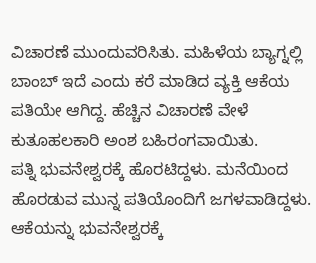ವಿಚಾರಣೆ ಮುಂದುವರಿಸಿತು. ಮಹಿಳೆಯ ಬ್ಯಾಗ್ನಲ್ಲಿ ಬಾಂಬ್ ಇದೆ ಎಂದು ಕರೆ ಮಾಡಿದ ವ್ಯಕ್ತಿ ಆಕೆಯ ಪತಿಯೇ ಆಗಿದ್ದ. ಹೆಚ್ಚಿನ ವಿಚಾರಣೆ ವೇಳೆ ಕುತೂಹಲಕಾರಿ ಅಂಶ ಬಹಿರಂಗವಾಯಿತು.
ಪತ್ನಿ ಭುವನೇಶ್ವರಕ್ಕೆ ಹೊರಟಿದ್ದಳು. ಮನೆಯಿಂದ ಹೊರಡುವ ಮುನ್ನ ಪತಿಯೊಂದಿಗೆ ಜಗಳವಾಡಿದ್ದಳು. ಆಕೆಯನ್ನು ಭುವನೇಶ್ವರಕ್ಕೆ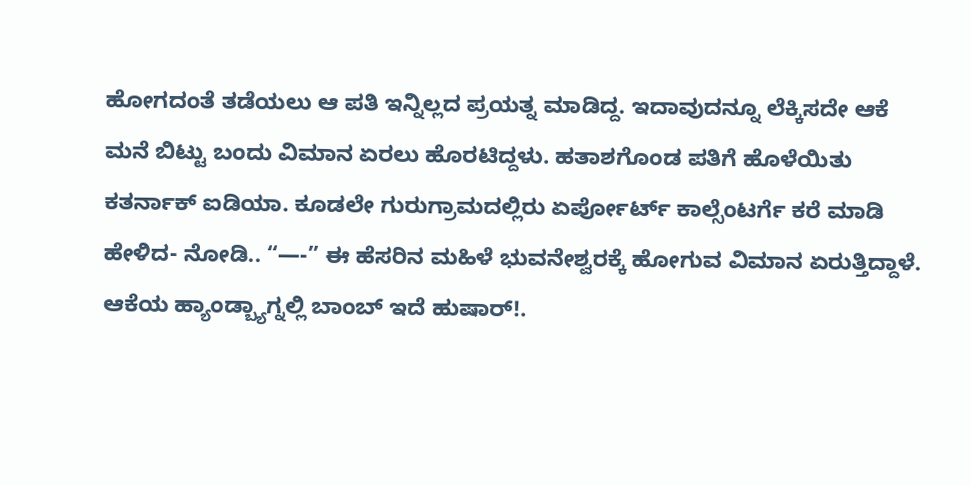ಹೋಗದಂತೆ ತಡೆಯಲು ಆ ಪತಿ ಇನ್ನಿಲ್ಲದ ಪ್ರಯತ್ನ ಮಾಡಿದ್ದ. ಇದಾವುದನ್ನೂ ಲೆಕ್ಕಿಸದೇ ಆಕೆ ಮನೆ ಬಿಟ್ಟು ಬಂದು ವಿಮಾನ ಏರಲು ಹೊರಟಿದ್ದಳು. ಹತಾಶಗೊಂಡ ಪತಿಗೆ ಹೊಳೆಯಿತು ಕತರ್ನಾಕ್ ಐಡಿಯಾ. ಕೂಡಲೇ ಗುರುಗ್ರಾಮದಲ್ಲಿರು ಏರ್ಪೋರ್ಟ್ ಕಾಲ್ಸೆಂಟರ್ಗೆ ಕರೆ ಮಾಡಿ ಹೇಳಿದ- ನೋಡಿ.. “—-” ಈ ಹೆಸರಿನ ಮಹಿಳೆ ಭುವನೇಶ್ವರಕ್ಕೆ ಹೋಗುವ ವಿಮಾನ ಏರುತ್ತಿದ್ದಾಳೆ. ಆಕೆಯ ಹ್ಯಾಂಡ್ಬ್ಯಾಗ್ನಲ್ಲಿ ಬಾಂಬ್ ಇದೆ ಹುಷಾರ್!.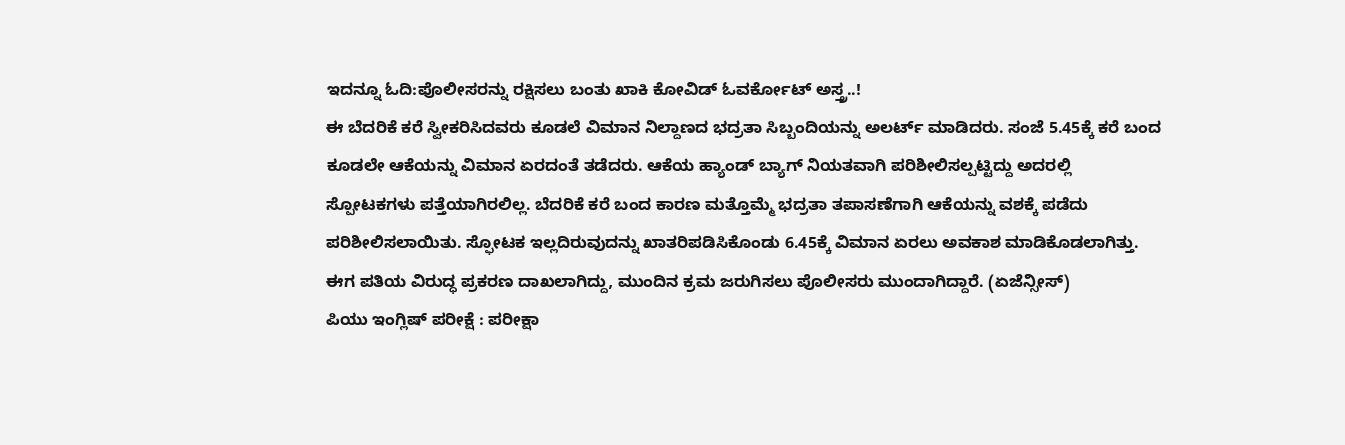ಇದನ್ನೂ ಓದಿ:ಪೊಲೀಸರನ್ನು ರಕ್ಷಿಸಲು ಬಂತು ಖಾಕಿ ಕೋವಿಡ್ ಓವರ್ಕೋಟ್ ಅಸ್ತ್ರ..!
ಈ ಬೆದರಿಕೆ ಕರೆ ಸ್ವೀಕರಿಸಿದವರು ಕೂಡಲೆ ವಿಮಾನ ನಿಲ್ದಾಣದ ಭದ್ರತಾ ಸಿಬ್ಬಂದಿಯನ್ನು ಅಲರ್ಟ್ ಮಾಡಿದರು. ಸಂಜೆ 5.45ಕ್ಕೆ ಕರೆ ಬಂದ ಕೂಡಲೇ ಆಕೆಯನ್ನು ವಿಮಾನ ಏರದಂತೆ ತಡೆದರು. ಆಕೆಯ ಹ್ಯಾಂಡ್ ಬ್ಯಾಗ್ ನಿಯತವಾಗಿ ಪರಿಶೀಲಿಸಲ್ಪಟ್ಟಿದ್ದು ಅದರಲ್ಲಿ ಸ್ಪೋಟಕಗಳು ಪತ್ತೆಯಾಗಿರಲಿಲ್ಲ. ಬೆದರಿಕೆ ಕರೆ ಬಂದ ಕಾರಣ ಮತ್ತೊಮ್ಮೆ ಭದ್ರತಾ ತಪಾಸಣೆಗಾಗಿ ಆಕೆಯನ್ನು ವಶಕ್ಕೆ ಪಡೆದು ಪರಿಶೀಲಿಸಲಾಯಿತು. ಸ್ಫೋಟಕ ಇಲ್ಲದಿರುವುದನ್ನು ಖಾತರಿಪಡಿಸಿಕೊಂಡು 6.45ಕ್ಕೆ ವಿಮಾನ ಏರಲು ಅವಕಾಶ ಮಾಡಿಕೊಡಲಾಗಿತ್ತು. ಈಗ ಪತಿಯ ವಿರುದ್ಧ ಪ್ರಕರಣ ದಾಖಲಾಗಿದ್ದು, ಮುಂದಿನ ಕ್ರಮ ಜರುಗಿಸಲು ಪೊಲೀಸರು ಮುಂದಾಗಿದ್ದಾರೆ. (ಏಜೆನ್ಸೀಸ್)
ಪಿಯು ಇಂಗ್ಲಿಷ್ ಪರೀಕ್ಷೆ : ಪರೀಕ್ಷಾ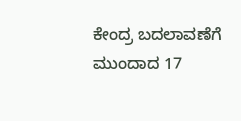ಕೇಂದ್ರ ಬದಲಾವಣೆಗೆ ಮುಂದಾದ 17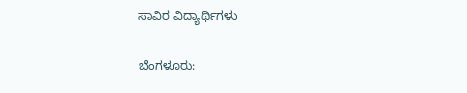ಸಾವಿರ ವಿದ್ಯಾರ್ಥಿಗಳು

ಬೆಂಗಳೂರು: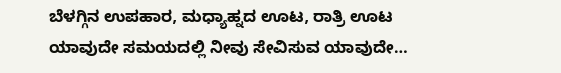ಬೆಳಗ್ಗಿನ ಉಪಹಾರ, ಮಧ್ಯಾಹ್ನದ ಊಟ, ರಾತ್ರಿ ಊಟ ಯಾವುದೇ ಸಮಯದಲ್ಲಿ ನೀವು ಸೇವಿಸುವ ಯಾವುದೇ…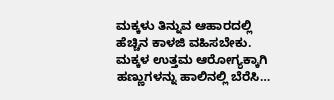ಮಕ್ಕಳು ತಿನ್ನುವ ಆಹಾರದಲ್ಲಿ ಹೆಚ್ಚಿನ ಕಾಳಜಿ ವಹಿಸಬೇಕು. ಮಕ್ಕಳ ಉತ್ತಮ ಆರೋಗ್ಯಕ್ಕಾಗಿ ಹಣ್ಣುಗಳನ್ನು ಹಾಲಿನಲ್ಲಿ ಬೆರೆಸಿ…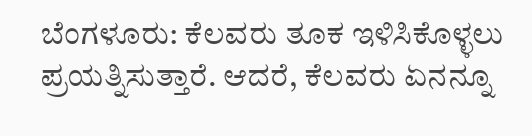ಬೆಂಗಳೂರು: ಕೆಲವರು ತೂಕ ಇಳಿಸಿಕೊಳ್ಳಲು ಪ್ರಯತ್ನಿಸುತ್ತಾರೆ. ಆದರೆ, ಕೆಲವರು ಏನನ್ನೂ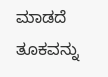ಮಾಡದೆ ತೂಕವನ್ನು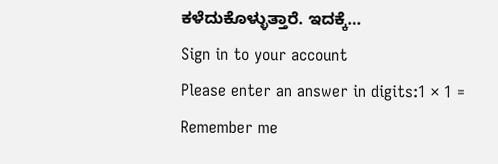ಕಳೆದುಕೊಳ್ಳುತ್ತಾರೆ. ಇದಕ್ಕೆ…
Sign in to your account
Please enter an answer in digits:1 × 1 =
Remember me